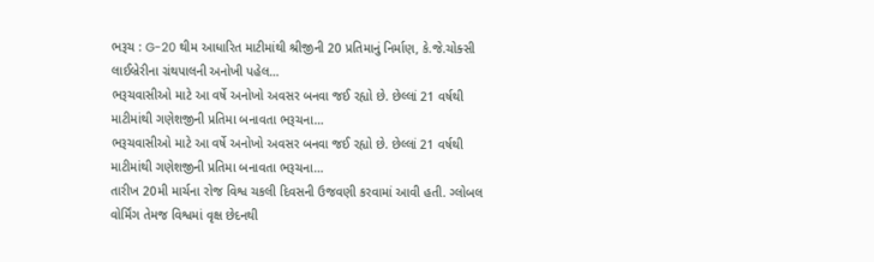ભરૂચ : G-20 થીમ આધારિત માટીમાંથી શ્રીજીની 20 પ્રતિમાનું નિર્માણ, કે.જે.ચોક્સી લાઈબ્રેરીના ગ્રંથપાલની અનોખી પહેલ…
ભરૂચવાસીઓ માટે આ વર્ષે અનોખો અવસર બનવા જઈ રહ્યો છે. છેલ્લાં 21 વર્ષથી માટીમાંથી ગણેશજીની પ્રતિમા બનાવતા ભરૂચના…
ભરૂચવાસીઓ માટે આ વર્ષે અનોખો અવસર બનવા જઈ રહ્યો છે. છેલ્લાં 21 વર્ષથી માટીમાંથી ગણેશજીની પ્રતિમા બનાવતા ભરૂચના…
તારીખ 20મી માર્ચના રોજ વિશ્વ ચકલી દિવસની ઉજવણી કરવામાં આવી હતી. ગ્લોબલ વોર્મિંગ તેમજ વિશ્વમાં વૃક્ષ છેદનથી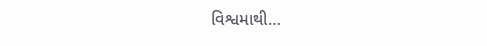વિશ્વમાથી…